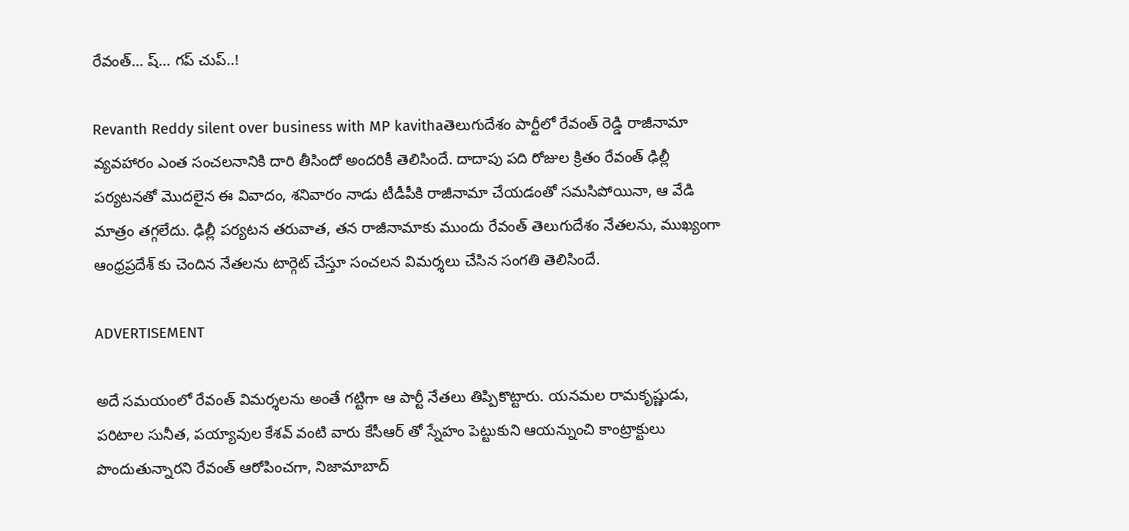రేవంత్… ష్… గప్ చుప్..!

Revanth Reddy silent over business with MP kavithaతెలుగుదేశం పార్టీలో రేవంత్ రెడ్డి రాజీనామా వ్యవహారం ఎంత సంచలనానికి దారి తీసిందో అందరికీ తెలిసిందే. దాదాపు పది రోజుల క్రితం రేవంత్ ఢిల్లీ పర్యటనతో మొదలైన ఈ వివాదం, శనివారం నాడు టీడీపీకి రాజీనామా చేయడంతో సమసిపోయినా, ఆ వేడి మాత్రం తగ్గలేదు. ఢిల్లీ పర్యటన తరువాత, తన రాజీనామాకు ముందు రేవంత్ తెలుగుదేశం నేతలను, ముఖ్యంగా ఆంధ్రప్రదేశ్ కు చెందిన నేతలను టార్గెట్ చేస్తూ సంచలన విమర్శలు చేసిన సంగతి తెలిసిందే.

ADVERTISEMENT

అదే సమయంలో రేవంత్ విమర్శలను అంతే గట్టిగా ఆ పార్టీ నేతలు తిప్పికొట్టారు. యనమల రామకృష్ణుడు, పరిటాల సునీత, పయ్యావుల కేశవ్ వంటి వారు కేసీఆర్ తో స్నేహం పెట్టుకుని ఆయన్నుంచి కాంట్రాక్టులు పొందుతున్నారని రేవంత్ ఆరోపించగా, నిజామాబాద్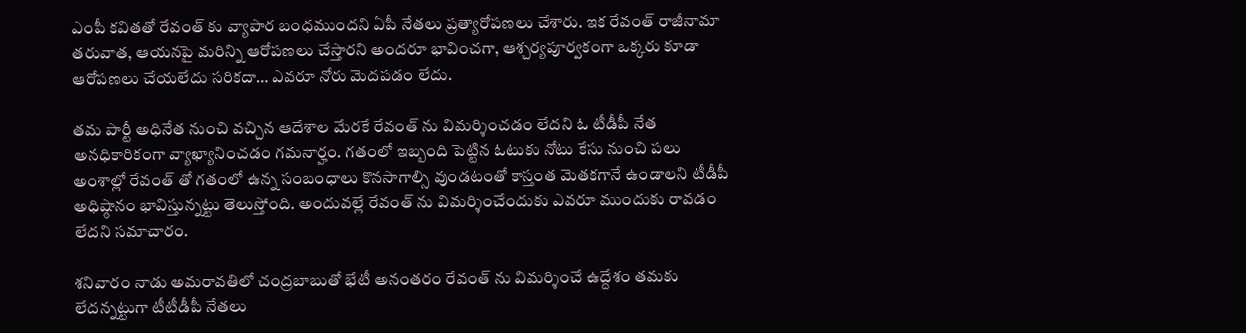ఎంపీ కవితతో రేవంత్ కు వ్యాపార బంధముందని ఏపీ నేతలు ప్రత్యారోపణలు చేశారు. ఇక రేవంత్ రాజీనామా తరువాత, ఆయనపై మరిన్ని ఆరోపణలు చేస్తారని అందరూ భావించగా, ఆశ్చర్యపూర్వకంగా ఒక్కరు కూడా ఆరోపణలు చేయలేదు సరికదా… ఎవరూ నోరు మెదపడం లేదు.

తమ పార్టీ అధినేత నుంచి వచ్చిన ఆదేశాల మేరకే రేవంత్ ను విమర్శించడం లేదని ఓ టీడీపీ నేత అనధికారికంగా వ్యాఖ్యానించడం గమనార్హం. గతంలో ఇబ్బంది పెట్టిన ఓటుకు నోటు కేసు నుంచి పలు అంశాల్లో రేవంత్ తో గతంలో ఉన్న సంబంధాలు కొనసాగాల్సి వుండటంతో కాస్తంత మెతకగానే ఉండాలని టీడీపీ అధిష్ఠానం భావిస్తున్నట్టు తెలుస్తోంది. అందువల్లే రేవంత్ ను విమర్శించేందుకు ఎవరూ ముందుకు రావడం లేదని సమాచారం.

శనివారం నాడు అమరావతిలో చంద్రబాబుతో భేటీ అనంతరం రేవంత్ ను విమర్శించే ఉద్దేశం తమకు లేదన్నట్టుగా టీటీడీపీ నేతలు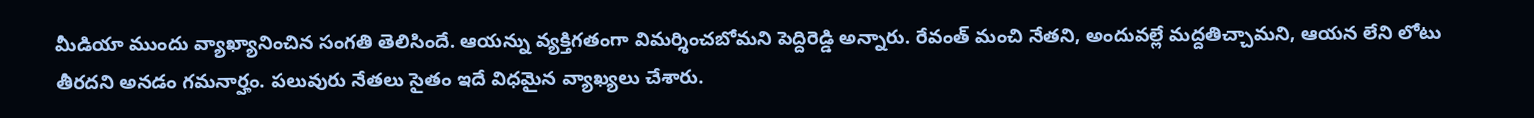మీడియా ముందు వ్యాఖ్యానించిన సంగతి తెలిసిందే. ఆయన్ను వ్యక్తిగతంగా విమర్శించబోమని పెద్దిరెడ్డి అన్నారు. రేవంత్ మంచి నేతని, అందువల్లే మద్దతిచ్చామని, ఆయన లేని లోటు తీరదని అనడం గమనార్హం. పలువురు నేతలు సైతం ఇదే విధమైన వ్యాఖ్యలు చేశారు.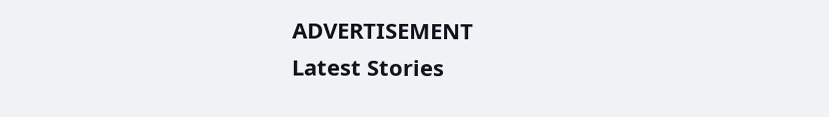ADVERTISEMENT
Latest Stories